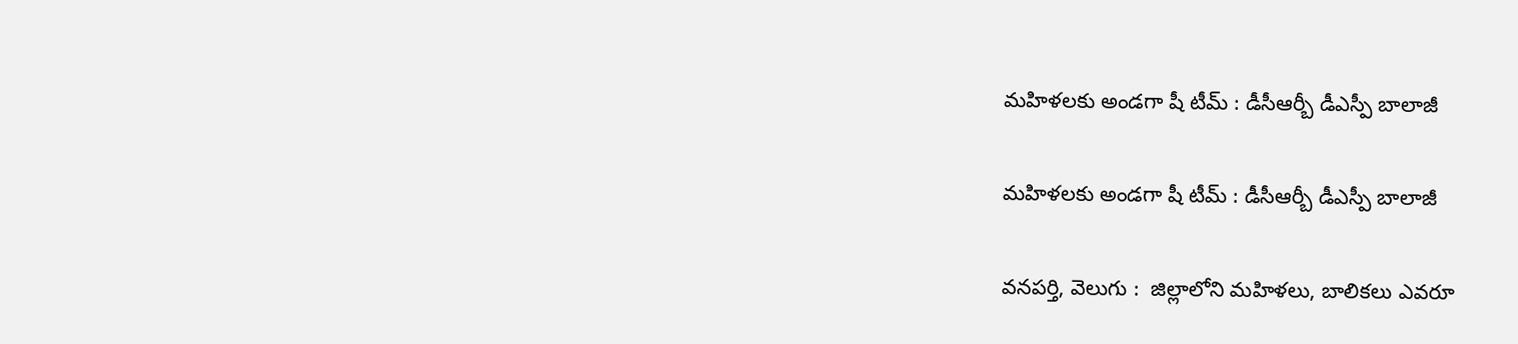మహిళలకు అండగా షీ టీమ్ : డీసీఆర్బీ డీఎస్పీ బాలాజీ

మహిళలకు అండగా షీ టీమ్ : డీసీఆర్బీ డీఎస్పీ బాలాజీ

వనపర్తి, వెలుగు :  జిల్లాలోని మహిళలు, బాలికలు ఎవరూ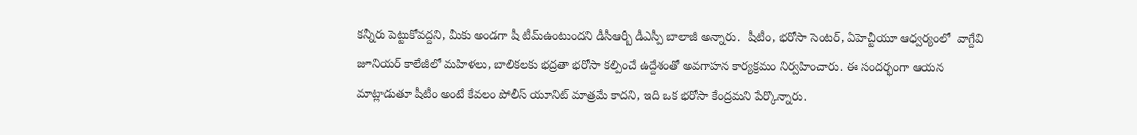కన్నీరు పెట్టుకోవద్దని, మీకు అండగా షీ టీమ్ఉంటుందని డీసీఆర్బీ డీఎస్పీ బాలాజీ అన్నారు.  షీటీం, భరోసా సెంటర్, ఏహెచ్టీయూ ఆధ్వర్యంలో  వాగ్దేవి జూనియర్ కాలేజీలో మహిళలు, బాలికలకు భద్రతా భరోసా కల్పించే ఉద్దేశంతో అవగాహన కార్యక్రమం నిర్వహించారు. ఈ సందర్భంగా ఆయన మాట్లాడుతూ షీటీం అంటే కేవలం పోలీస్ యూనిట్ మాత్రమే కాదని, ఇది ఒక భరోసా కేంద్రమని పేర్కొన్నారు.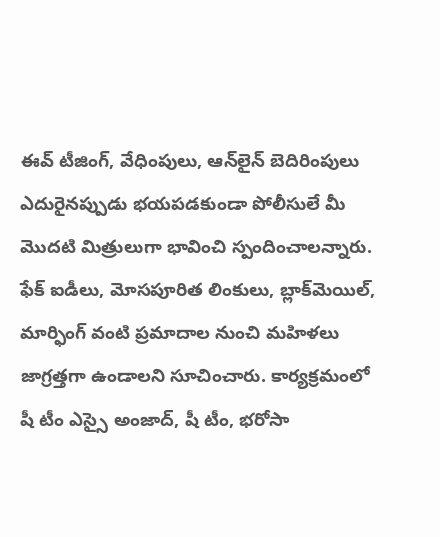ఈవ్‌‌‌‌ టీజింగ్, వేధింపులు, ఆన్‌‌‌‌లైన్ బెదిరింపులు ఎదురైనప్పుడు భయపడకుండా పోలీసులే మీ మొదటి మిత్రులుగా భావించి స్పందించాలన్నారు. ఫేక్ ఐడీలు, మోసపూరిత లింకులు, బ్లాక్‌‌‌‌మెయిల్, మార్ఫింగ్ వంటి ప్రమాదాల నుంచి మహిళలు జాగ్రత్తగా ఉండాలని సూచించారు. కార్యక్రమంలో షీ టీం ఎస్సై అంజాద్, షీ టీం, భరోసా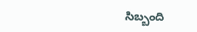సిబ్బంది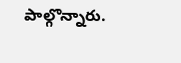పాల్గొన్నారు.